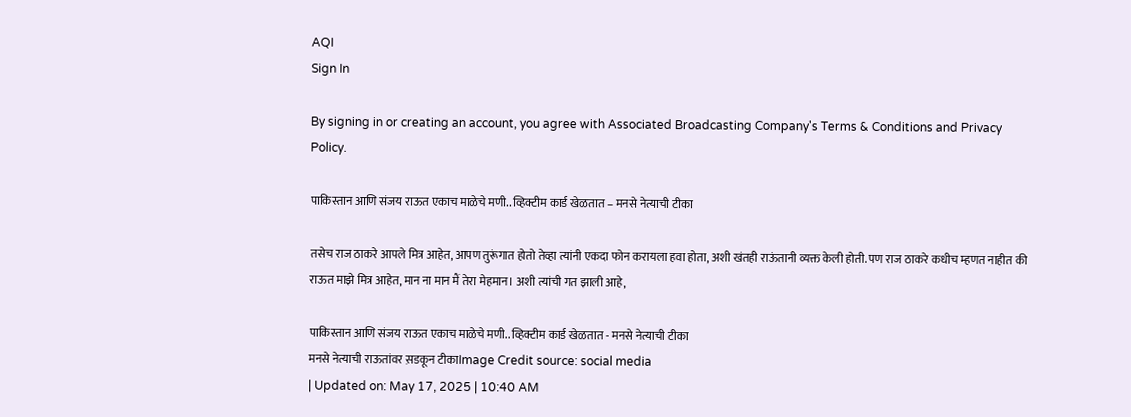AQI
Sign In

By signing in or creating an account, you agree with Associated Broadcasting Company's Terms & Conditions and Privacy Policy.

पाकिस्तान आणि संजय राऊत एकाच माळेचे मणी.. व्हिक्टीम कार्ड खेळतात – मनसे नेत्याची टीका

तसेच राज ठाकरे आपले मित्र आहेत, आपण तुरूंगात होतो तेव्हा त्यांनी एकदा फोन करायला हवा होता, अशी खंतही राऊंतानी व्यक्त केली होती. पण राज ठाकरे कधीच म्हणत नाहीत की राऊत माझे मित्र आहेत, मान ना मान मैं तेरा मेहमान। अशी त्यांची गत झाली आहे,

पाकिस्तान आणि संजय राऊत एकाच माळेचे मणी.. व्हिक्टीम कार्ड खेळतात - मनसे नेत्याची टीका
मनसे नेत्याची राऊतांवर स़डकून टीकाImage Credit source: social media
| Updated on: May 17, 2025 | 10:40 AM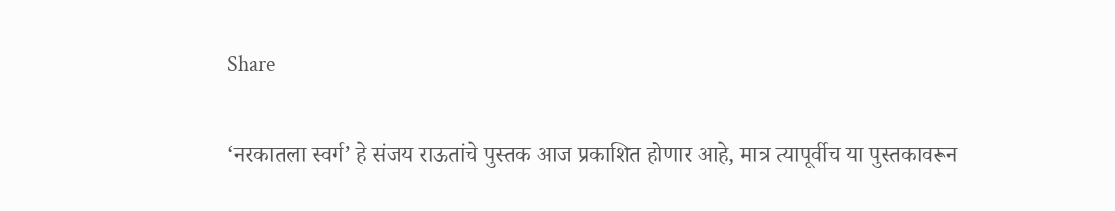Share

‘नरकातला स्वर्ग’ हे संजय राऊतांचे पुस्तक आज प्रकाशित होणार आहे, मात्र त्यापूर्वीच या पुस्तकावरून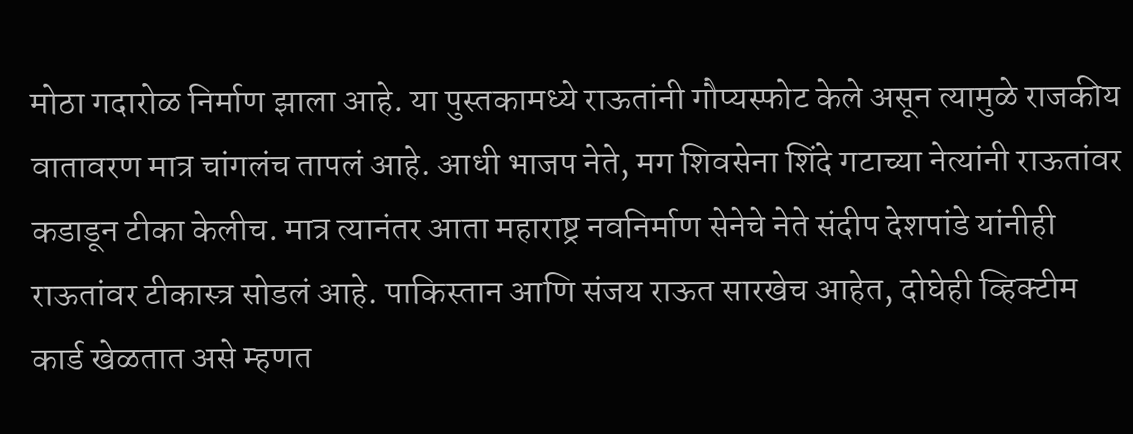मोठा गदारोळ निर्माण झाला आहे. या पुस्तकामध्ये राऊतांनी गौप्यस्फोट केले असून त्यामुळे राजकीय वातावरण मात्र चांगलंच तापलं आहे. आधी भाजप नेते, मग शिवसेना शिंदे गटाच्या नेत्यांनी राऊतांवर कडाडून टीका केलीच. मात्र त्यानंतर आता महाराष्ट्र नवनिर्माण सेनेचे नेते संदीप देशपांडे यांनीही राऊतांवर टीकास्त्र सोडलं आहे. पाकिस्तान आणि संजय राऊत सारखेच आहेत, दोघेही व्हिक्टीम कार्ड खेळतात असे म्हणत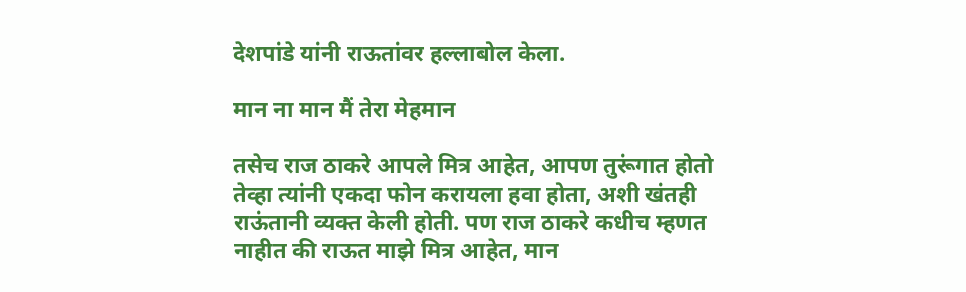देशपांडे यांनी राऊतांवर हल्लाबोल केला.

मान ना मान मैं तेरा मेहमान

तसेच राज ठाकरे आपले मित्र आहेत, आपण तुरूंगात होतो तेव्हा त्यांनी एकदा फोन करायला हवा होता, अशी खंतही राऊंतानी व्यक्त केली होती. पण राज ठाकरे कधीच म्हणत नाहीत की राऊत माझे मित्र आहेत, मान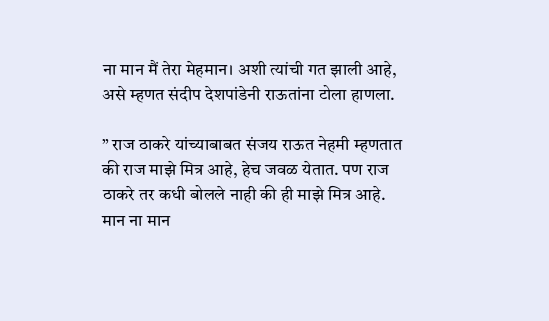ना मान मैं तेरा मेहमान। अशी त्यांची गत झाली आहे, असे म्हणत संदीप देशपांडेनी राऊतांना टोला हाणला.

” राज ठाकरे यांच्याबाबत संजय राऊत नेहमी म्हणतात की राज माझे मित्र आहे, हेच जवळ येतात. पण राज ठाकरे तर कधी बोलले नाही की ही माझे मित्र आहे. मान ना मान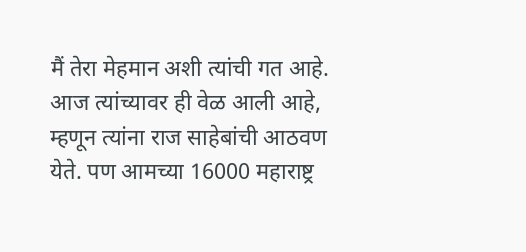मैं तेरा मेहमान अशी त्यांची गत आहे. आज त्यांच्यावर ही वेळ आली आहे, म्हणून त्यांना राज साहेबांची आठवण येते. पण आमच्या 16000 महाराष्ट्र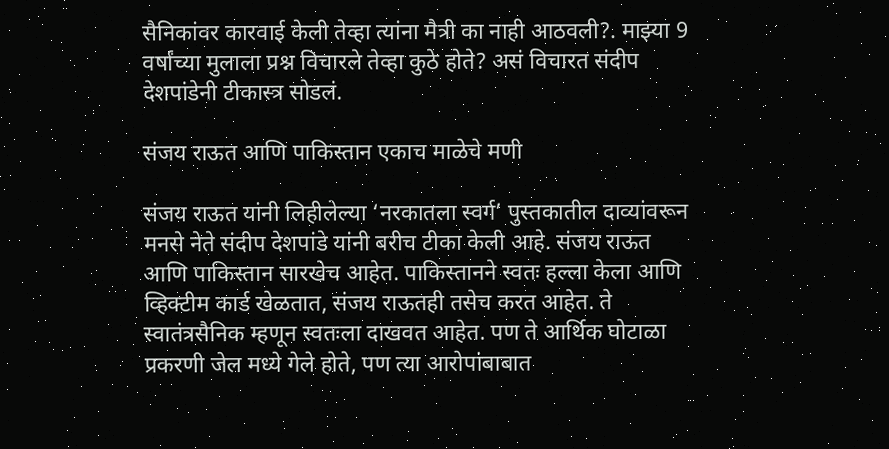सैनिकांवर कारवाई केली तेव्हा त्यांना मैत्री का नाही आठवली?. माझ्या 9 वर्षांच्या मुलाला प्रश्न विचारले तेव्हा कुठे होते? असं विचारत संदीप देशपांडेनी टीकास्त्र सोडलं.

संजय राऊत आणि पाकिस्तान एकाच माळेचे मणी

संजय राऊत यांनी लिहीलेल्या ‘नरकातला स्वर्ग’ पुस्तकातील दाव्यांवरून मनसे नेते संदीप देशपांडे यांनी बरीच टीका केली आहे. संजय राऊत आणि पाकिस्तान सारखेच आहेत. पाकिस्तानने स्वतः हल्ला केला आणि व्हिक्टीम कार्ड खेळतात, संजय राऊतही तसेच करत आहेत. ते स्वातंत्रसैनिक म्हणून स्वतःला दाखवत आहेत. पण ते आर्थिक घोटाळा प्रकरणी जेल मध्ये गेले होते, पण त्या आरोपांबाबात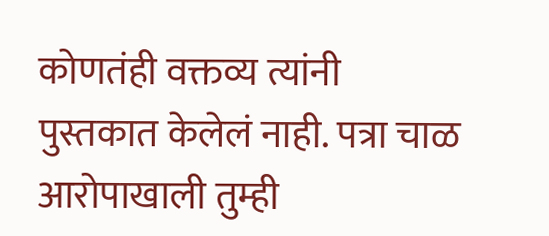कोणतंही वक्तव्य त्यांनी पुस्तकात केलेलं नाही. पत्रा चाळ आरोपाखाली तुम्ही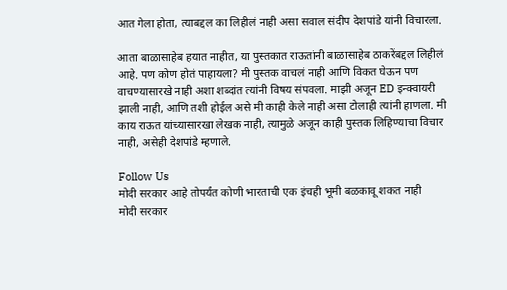आत गेला होता, त्याबद्दल का लिहीलं नाही असा सवाल संदीप देशपांडे यांनी विचारला.

आता बाळासाहेब हयात नाहीत, या पुस्तकात राऊतांनी बाळासाहेब ठाकरेंबद्दल लिहीलं आहे. पण कोण होतं पाहायला? मी पुस्तक वाचलं नाही आणि विकत घेऊन पण वाचण्यासारखे नाही अशा शब्दांत त्यांनी विषय संपवला. माझी अजून ED इन्क्वायरी झाली नाही, आणि तशी होईल असे मी काही केले नाही असा टोलाही त्यांनी हाणला. मी काय राऊत यांच्यासारखा लेखक नाही, त्यामुळे अजून काही पुस्तक लिहिण्याचा विचार नाही, असेही देशपांडे म्हणाले.

Follow Us
मोदी सरकार आहे तोपर्यंत कोणी भारताची एक इंचही भूमी बळकावू शकत नाही
मोदी सरकार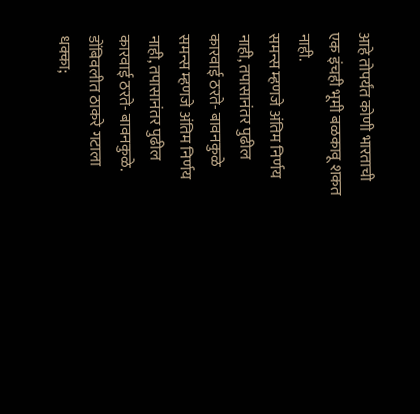आहे तोपर्यंत कोणी भारताची एक इंचही भूमी बळकावू शकत नाही.
समन्स म्हणजे अंतिम निर्णय नाही, तपासानंतर पुढील कारवाई ठरते- बावनकुळे
समन्स म्हणजे अंतिम निर्णय नाही, तपासानंतर पुढील कारवाई ठरते- बावनकुळे.
डोंबिवलीत ठाकरे गटाला धक्का;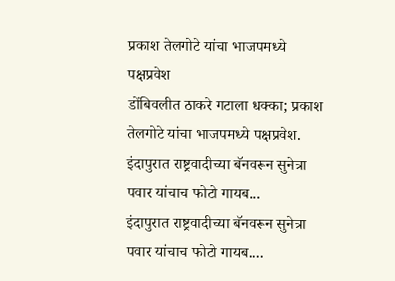प्रकाश तेलगोटे यांचा भाजपमध्ये पक्षप्रवेश
डोंबिवलीत ठाकरे गटाला धक्का; प्रकाश तेलगोटे यांचा भाजपमध्ये पक्षप्रवेश.
इंदापुरात राष्ट्रवादीच्या बॅनवरून सुनेत्रा पवार यांचाच फोटो गायब...
इंदापुरात राष्ट्रवादीच्या बॅनवरून सुनेत्रा पवार यांचाच फोटो गायब....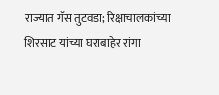राज्यात गॅस तुटवडा; रिक्षाचालकांच्या शिरसाट यांच्या घराबाहेर रांगा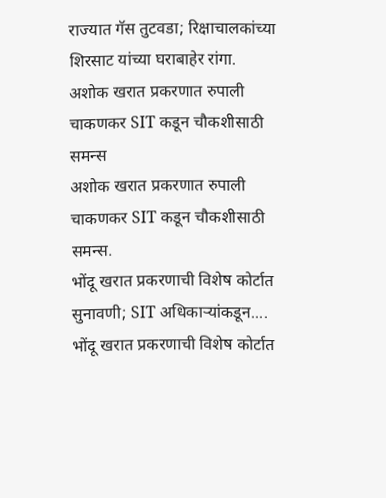राज्यात गॅस तुटवडा; रिक्षाचालकांच्या शिरसाट यांच्या घराबाहेर रांगा.
अशोक खरात प्रकरणात रुपाली चाकणकर SIT कडून चौकशीसाठी समन्स
अशोक खरात प्रकरणात रुपाली चाकणकर SIT कडून चौकशीसाठी समन्स.
भोंदू खरात प्रकरणाची विशेष कोर्टात सुनावणी; SIT अधिकाऱ्यांकडून....
भोंदू खरात प्रकरणाची विशेष कोर्टात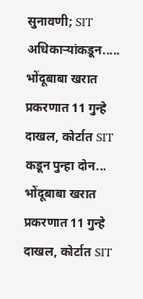सुनावणी; SIT अधिकाऱ्यांकडून.....
भोंदूबाबा खरात प्रकरणात 11 गुन्हे दाखल, कोर्टात SIT कडून पुन्हा दोन...
भोंदूबाबा खरात प्रकरणात 11 गुन्हे दाखल, कोर्टात SIT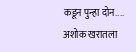कडून पुन्हा दोन....
अशोक खरातला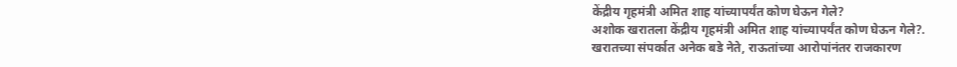केंद्रीय गृहमंत्री अमित शाह यांच्यापर्यंत कोण घेऊन गेले?
अशोक खरातला केंद्रीय गृहमंत्री अमित शाह यांच्यापर्यंत कोण घेऊन गेले?.
खरातच्या संपर्कात अनेक बडे नेते, राऊतांच्या आरोपांनंतर राजकारण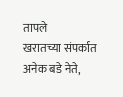तापले
खरातच्या संपर्कात अनेक बडे नेते,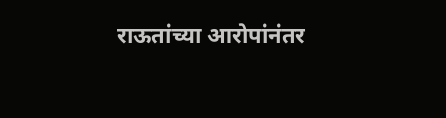राऊतांच्या आरोपांनंतर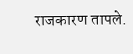राजकारण तापले.